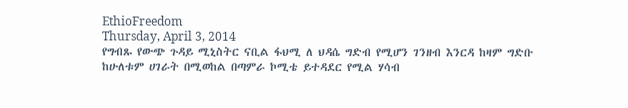EthioFreedom
Thursday, April 3, 2014
የግብጹ የውጭ ጉዳይ ሚኒስትር ናቢል ፋህሚ ለ ህዳሴ ግድብ የሚሆን ገንዘብ እንርዳ ከዛም ግድቡ ከሁለቱም ሀገራት በሚወከል በጣምራ ኮሚቴ ይተዳደር የሚል ሃሳብ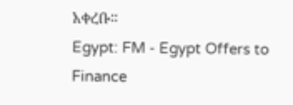አቀረቡ።
Egypt: FM - Egypt Offers to Finance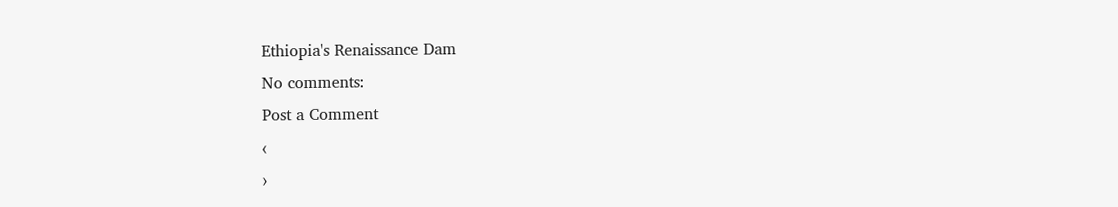Ethiopia's Renaissance Dam
No comments:
Post a Comment
‹
›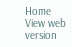Home
View web version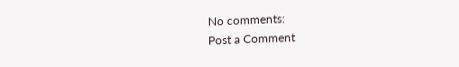No comments:
Post a Comment